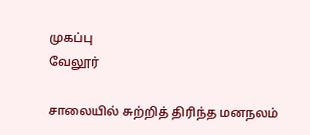முகப்பு
வேலூர்

சாலையில் சுற்றித் திரிந்த மனநலம்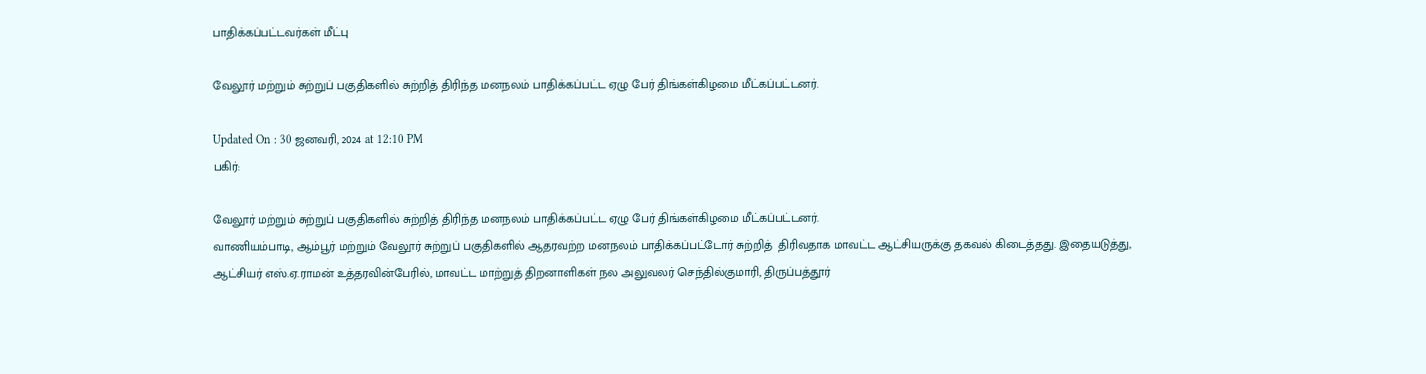பாதிக்கப்பட்டவர்கள் மீட்பு

வேலூர் மற்றும் சுற்றுப் பகுதிகளில் சுற்றித் திரிந்த மனநலம் பாதிக்கப்பட்ட ஏழு பேர் திங்கள்கிழமை மீட்கப்பட்டனர்.

Updated On : 30 ஜனவரி, 2024 at 12:10 PM
பகிர்:

வேலூர் மற்றும் சுற்றுப் பகுதிகளில் சுற்றித் திரிந்த மனநலம் பாதிக்கப்பட்ட ஏழு பேர் திங்கள்கிழமை மீட்கப்பட்டனர்.
வாணியம்பாடி, ஆம்பூர் மற்றும் வேலூர் சுற்றுப் பகுதிகளில் ஆதரவற்ற மனநலம் பாதிக்கப்பட்டோர் சுற்றித்  திரிவதாக மாவட்ட ஆட்சியருக்கு தகவல் கிடைத்தது. இதையடுத்து, ஆட்சியர் எஸ்.ஏ.ராமன் உத்தரவின்பேரில், மாவட்ட மாற்றுத் திறனாளிகள் நல அலுவலர் செந்தில்குமாரி, திருப்பத்தூர்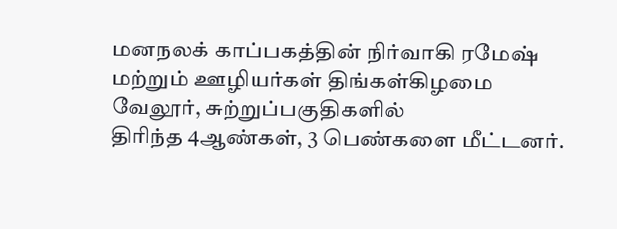மனநலக் காப்பகத்தின் நிர்வாகி ரமேஷ் மற்றும் ஊழியர்கள் திங்கள்கிழமை வேலூர், சுற்றுப்பகுதிகளில்
திரிந்த 4ஆண்கள், 3 பெண்களை மீட்டனர்.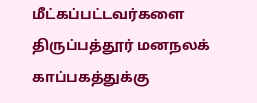மீட்கப்பட்டவர்களை திருப்பத்தூர் மனநலக் காப்பகத்துக்கு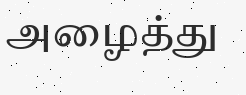அழைத்து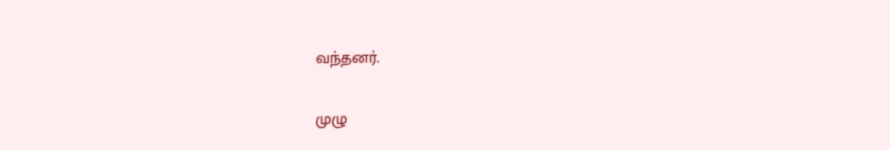வந்தனர்.


முழு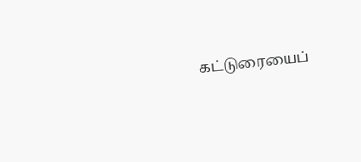கட்டுரையைப்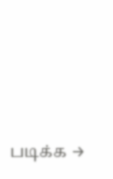படிக்க →